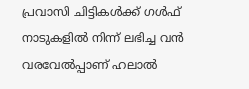പ്രവാസി ചിട്ടികൾക്ക് ഗൾഫ് നാടുകളിൽ നിന്ന് ലഭിച്ച വൻ വരവേൽപ്പാണ് ഹലാൽ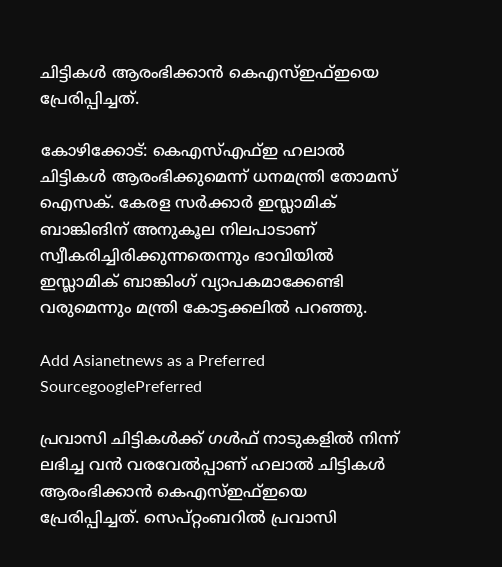ചിട്ടികൾ ആരംഭിക്കാൻ കെഎസ്ഇഫ്ഇയെ പ്രേരിപ്പിച്ചത്.

കോഴിക്കോട്: കെഎസ്എഫ്ഇ ഹലാൽ ചിട്ടികൾ ആരംഭിക്കുമെന്ന് ധനമന്ത്രി തോമസ് ഐസക്. കേരള സര്‍ക്കാര്‍ ഇസ്ലാമിക് ബാങ്കിങിന് അനുകൂല നിലപാടാണ് സ്വീകരിച്ചിരിക്കുന്നതെന്നും ഭാവിയിൽ ഇസ്ലാമിക് ബാങ്കിംഗ് വ്യാപകമാക്കേണ്ടി വരുമെന്നും മന്ത്രി കോട്ടക്കലിൽ പറഞ്ഞു.

Add Asianetnews as a Preferred SourcegooglePreferred

പ്രവാസി ചിട്ടികൾക്ക് ഗൾഫ് നാടുകളിൽ നിന്ന് ലഭിച്ച വൻ വരവേൽപ്പാണ് ഹലാൽ ചിട്ടികൾ ആരംഭിക്കാൻ കെഎസ്ഇഫ്ഇയെ പ്രേരിപ്പിച്ചത്. സെപ്റ്റംബറില്‍ പ്രവാസി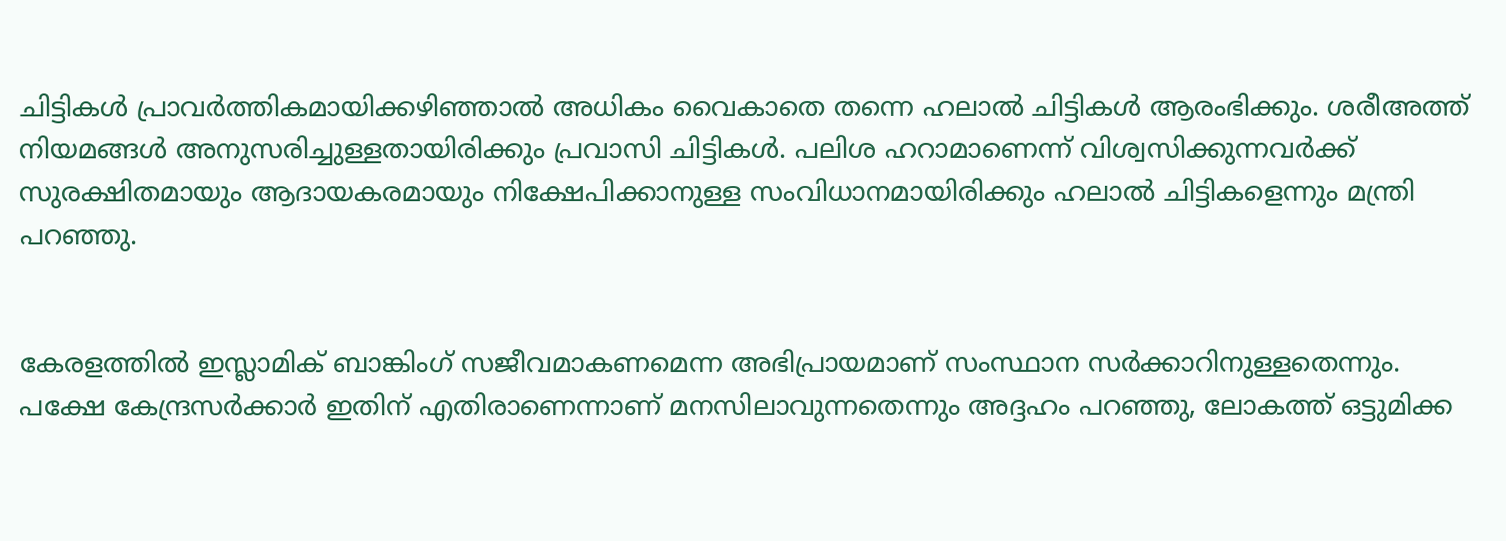ചിട്ടികൾ പ്രാവർത്തികമായിക്കഴിഞ്ഞാല്‍ അധികം വൈകാതെ തന്നെ ഹലാൽ ചിട്ടികൾ ആരംഭിക്കും. ശരീഅത്ത് നിയമങ്ങള്‍ അനുസരിച്ചുള്ളതായിരിക്കും പ്രവാസി ചിട്ടികള്‍. പലിശ ഹറാമാണെന്ന് വിശ്വസിക്കുന്നവര്‍ക്ക് സുരക്ഷിതമായും ആദായകരമായും നിക്ഷേപിക്കാനുള്ള സംവിധാനമായിരിക്കും ഹലാല്‍ ചിട്ടികളെന്നും മന്ത്രി പറഞ്ഞു.


കേരളത്തിൽ ഇസ്ലാമിക് ബാങ്കിംഗ് സജീവമാകണമെന്ന അഭിപ്രായമാണ് സംസ്ഥാന സർക്കാറിനുള്ളതെന്നും. പക്ഷേ കേന്ദ്രസര്‍ക്കാര്‍ ഇതിന് എതിരാണെന്നാണ് മനസിലാവുന്നതെന്നും അദ്ദഹം പറഞ്ഞു, ലോകത്ത് ഒട്ടുമിക്ക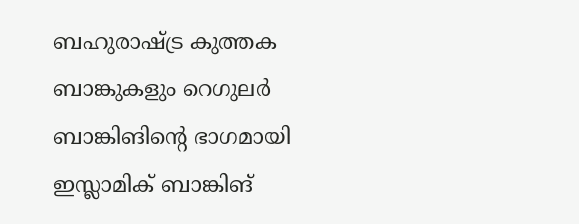ബഹുരാഷ്ട്ര കുത്തക ബാങ്കുകളും റെഗുലര്‍ ബാങ്കിങിന്റെ ഭാഗമായി ഇസ്ലാമിക് ബാങ്കിങ്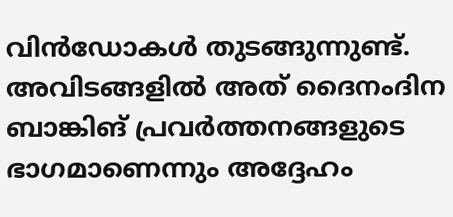വിന്‍ഡോകള്‍ തുടങ്ങുന്നുണ്ട്. അവിടങ്ങളില്‍ അത് ദൈനംദിന ബാങ്കിങ് പ്രവര്‍ത്തനങ്ങളുടെ ഭാഗമാണെന്നും അദ്ദേഹം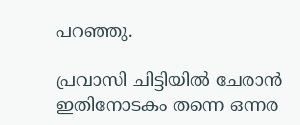പറഞ്ഞു.

പ്രവാസി ചിട്ടിയിൽ ചേരാൻ ഇതിനോടകം തന്നെ ഒന്നര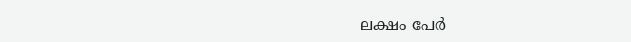ലക്ഷം പേർ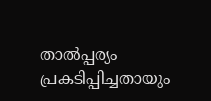താല്‍പ്പര്യം പ്രകടിപ്പിച്ചതായും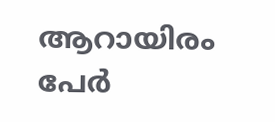ആറായിരം പേര്‍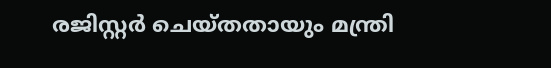രജിസ്റ്റര്‍ ചെയ്തതായും മന്ത്രി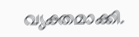വ്യക്തമാക്കി.